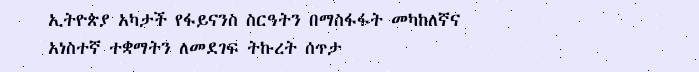ኢትዮጵያ አካታች የፋይናንስ ስርዓትን በማስፋፋት መካከለኛና አነስተኛ ተቋማትን ለመደገፍ ትኩረት ሰጥታ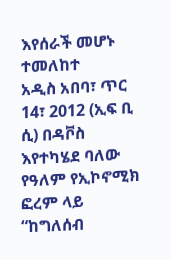እየሰራች መሆኑ ተመለከተ
አዲስ አበባ፣ ጥር 14፣ 2012 (ኢፍ ቢ ሲ) በዳቮስ እየተካሄደ ባለው የዓለም የኢኮኖሚክ ፎረም ላይ “ከግለሰብ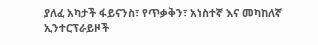ያለፈ አካታች ፋይናንስ፣ የጥቃቅን፣ አነስተኛ እና መካከለኛ ኢንተርፕራይዞች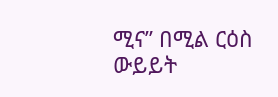ሚና” በሚል ርዕስ ውይይት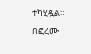ተካሂዷል።
በፎረሙ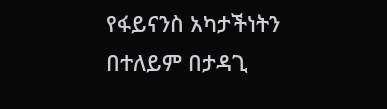የፋይናንስ አካታችነትን በተለይም በታዳጊ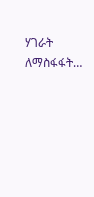ሃገራት ለማስፋፋት…